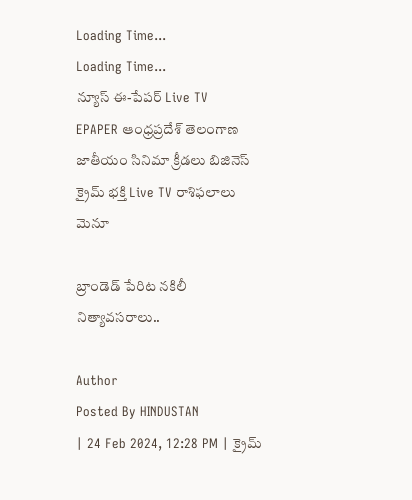Loading Time...
Loading Time...
న్యూస్ ఈ-పేపర్ Live TV
EPAPER ఆంధ్రప్రదేశ్ తెలంగాణ జాతీయం సినిమా క్రీడలు బిజినెస్ క్రైమ్ భక్తి Live TV రాశిఫలాలు
మెనూ

బ్రాండెడ్‌ పేరిట నకిలీ నిత్యావసరాలు..

Author
Posted By HINDUSTAN
| 24 Feb 2024, 12:28 PM | క్రైమ్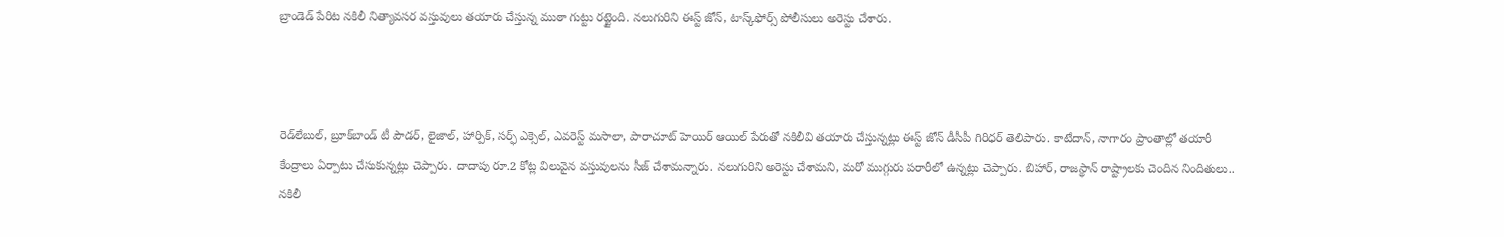బ్రాండెడ్‌ పేరిట నకిలీ నిత్యావసర వస్తువులు తయారు చేస్తున్న ముఠా గుట్టు రట్టైంది. నలుగురిని ఈస్ట్‌ జోన్‌, టాస్క్‌ఫోర్స్‌ పోలీసులు అరెస్టు చేశారు.



రెడ్‌లేబుల్‌, బ్రూక్‌బాండ్‌ టీ పౌడర్‌, లైజాల్‌, హార్పిక్‌, సర్ఫ్‌ ఎక్సెల్‌, ఎవరెస్ట్‌ మసాలా, పారాచూట్‌ హెయిర్‌ ఆయిల్‌ పేరుతో నకిలీవి తయారు చేస్తున్నట్లు ఈస్ట్ జోన్ డీసీపీ గిరిధర్‌ తెలిపారు. కాటేదాన్, నాగారం ప్రాంతాల్లో తయారీ కేంద్రాలు ఏర్పాటు చేసుకున్నట్లు చెప్పారు. దాదాపు రూ.2 కోట్ల విలువైన వస్తువులను సీజ్ చేశామన్నారు. నలుగురిని అరెస్టు చేశామని, మరో ముగ్గురు పరారీలో ఉన్నట్లు చెప్పారు. బిహార్, రాజస్థాన్‌ రాష్ట్రాలకు చెందిన నిందితులు.. నకిలీ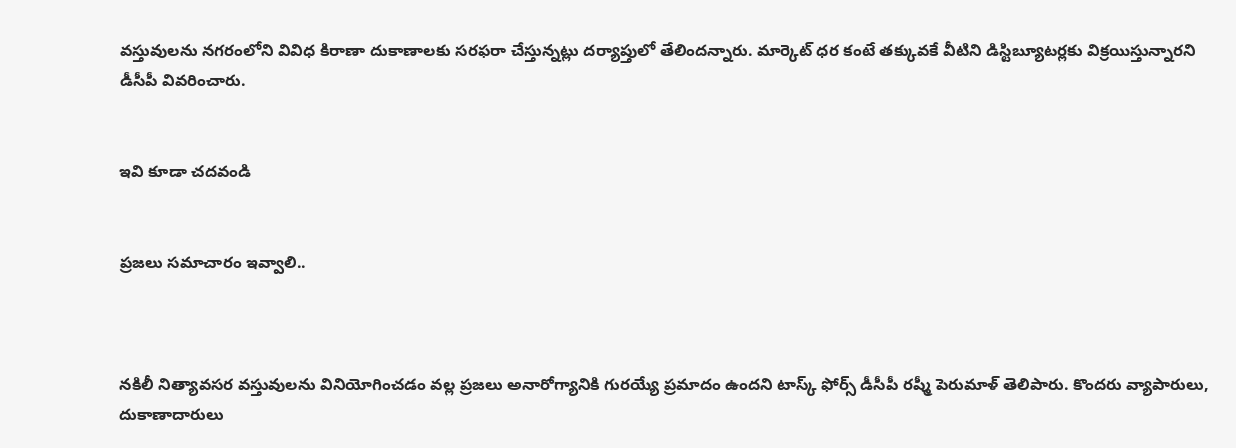వస్తువులను నగరంలోని వివిధ కిరాణా దుకాణాలకు సరఫరా చేస్తున్నట్లు దర్యాప్తులో తేలిందన్నారు. మార్కెట్‌ ధర కంటే తక్కువకే వీటిని డిస్టిబ్యూటర్లకు విక్రయిస్తున్నారని డీసీపీ వివరించారు.


ఇవి కూడా చదవండి


ప్రజలు సమాచారం ఇవ్వాలి..



నకిలీ నిత్యావసర వస్తువులను వినియోగించడం వల్ల ప్రజలు అనారోగ్యానికి గురయ్యే ప్రమాదం ఉందని టాస్క్ ఫోర్స్ డీసీపీ రష్మీ పెరుమాళ్ తెలిపారు. కొందరు వ్యాపారులు, దుకాణాదారులు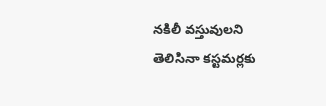నకిలీ వస్తువులని తెలిసినా కస్టమర్లకు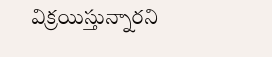విక్రయిస్తున్నారని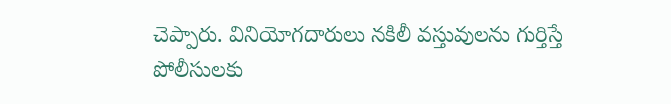చెప్పారు. వినియోగదారులు నకిలీ వస్తువులను గుర్తిస్తే పోలీసులకు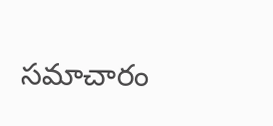సమాచారం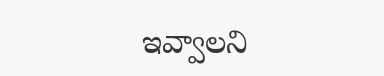ఇవ్వాలని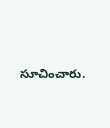సూచించారు.